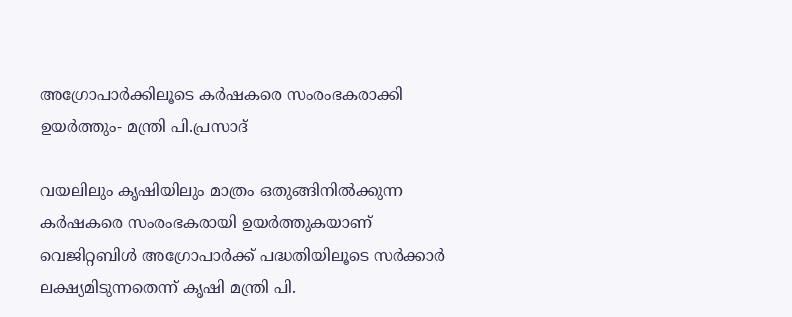അഗ്രോപാർക്കിലൂടെ കർഷകരെ സംരംഭകരാക്കി ഉയർത്തും- മന്ത്രി പി.പ്രസാദ്

വയലിലും കൃഷിയിലും മാത്രം ഒതുങ്ങിനിൽക്കുന്ന കർഷകരെ സംരംഭകരായി ഉയർത്തുകയാണ് വെജിറ്റബിൾ അഗ്രോപാർക്ക് പദ്ധതിയിലൂടെ സർക്കാർ ലക്ഷ്യമിടുന്നതെന്ന് കൃഷി മന്ത്രി പി.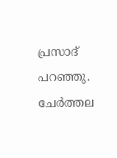പ്രസാദ് പറഞ്ഞു. ചേർത്തല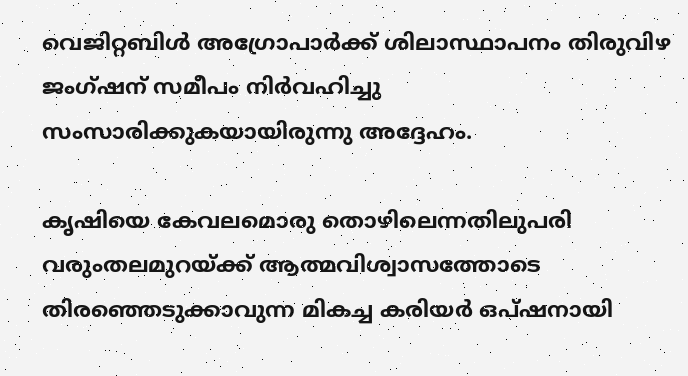വെജിറ്റബിൾ അഗ്രോപാർക്ക് ശിലാസ്ഥാപനം തിരുവിഴ ജംഗ്ഷന് സമീപം നിർവഹിച്ചു സംസാരിക്കുകയായിരുന്നു അദ്ദേഹം.

കൃഷിയെ കേവലമൊരു തൊഴിലെന്നതിലുപരി വരുംതലമുറയ്ക്ക് ആത്മവിശ്വാസത്തോടെ തിരഞ്ഞെടുക്കാവുന്ന മികച്ച കരിയർ ഒപ്ഷനായി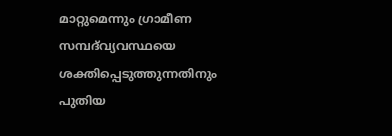മാറ്റുമെന്നും ഗ്രാമീണ സമ്പദ്‌വ്യവസ്ഥയെ ശക്തിപ്പെടുത്തുന്നതിനും പുതിയ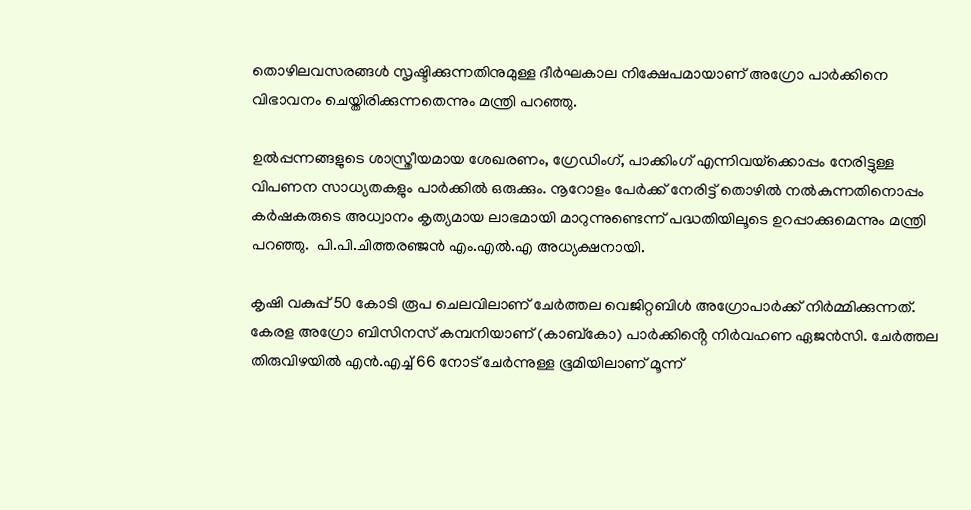തൊഴിലവസരങ്ങൾ സൃഷ്ടിക്കുന്നതിനുമുള്ള ദീർഘകാല നിക്ഷേപമായാണ് അഗ്രോ പാർക്കിനെ വിഭാവനം ചെയ്തിരിക്കുന്നതെന്നും മന്ത്രി പറഞ്ഞു.

ഉൽപ്പന്നങ്ങളുടെ ശാസ്ത്രീയമായ ശേഖരണം, ഗ്രേഡിംഗ്, പാക്കിംഗ് എന്നിവയ്‌ക്കൊപ്പം നേരിട്ടുള്ള വിപണന സാധ്യതകളും പാർക്കിൽ ഒരുക്കും. നൂറോളം പേർക്ക് നേരിട്ട് തൊഴിൽ നൽകുന്നതിനൊപ്പം കർഷകരുടെ അധ്വാനം കൃത്യമായ ലാഭമായി മാറുന്നുണ്ടെന്ന് പദ്ധതിയിലൂടെ ഉറപ്പാക്കുമെന്നും മന്ത്രി പറഞ്ഞു.  പി.പി.ചിത്തരഞ്ജൻ എം.എൽ.എ അധ്യക്ഷനായി.

കൃഷി വകുപ്പ് 50 കോടി രൂപ ചെലവിലാണ് ചേർത്തല വെജിറ്റബിൾ അഗ്രോപാർക്ക് നിർമ്മിക്കുന്നത്. കേരള അഗ്രോ ബിസിനസ് കമ്പനിയാണ് (കാബ്കോ) പാർക്കിൻ്റെ നിർവഹണ ഏജൻസി. ചേർത്തല തിരുവിഴയിൽ എൻ.എച്ച് 66 നോട് ചേർന്നുള്ള ഭൂമിയിലാണ് മൂന്ന്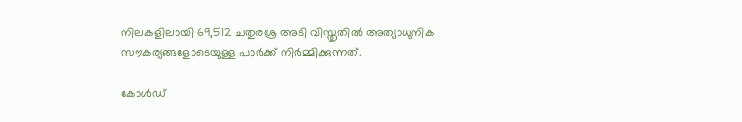നിലകളിലായി 69,512 ചതുരശ്ര അടി വിസ്തൃതിൽ അത്യാധുനിക സൗകര്യങ്ങളോടെയുള്ള പാർക്ക് നിർമ്മിക്കുന്നത്.

കോൾഡ്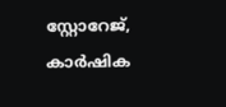സ്റ്റോറേജ്, കാർഷിക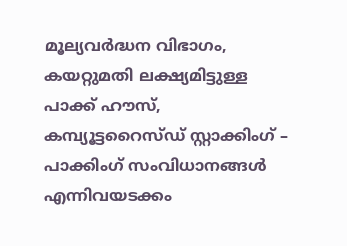മൂല്യവർദ്ധന വിഭാഗം, കയറ്റുമതി ലക്ഷ്യമിട്ടുള്ള പാക്ക് ഹൗസ്, കമ്പ്യൂട്ടറൈസ്ഡ് സ്റ്റാക്കിംഗ് – പാക്കിംഗ് സംവിധാനങ്ങൾ എന്നിവയടക്കം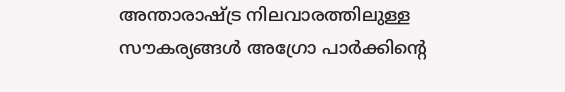അന്താരാഷ്ട്ര നിലവാരത്തിലുള്ള സൗകര്യങ്ങൾ അഗ്രോ പാർക്കിന്റെ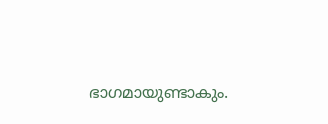ഭാഗമായുണ്ടാകും.